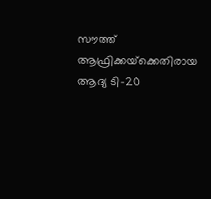സൗത്ത് ആഫ്രിക്കയ്‌ക്കെതിരായ ആദ്യ ടി-20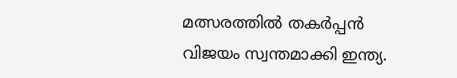മത്സരത്തില്‍ തകര്‍പ്പന്‍ വിജയം സ്വന്തമാക്കി ഇന്ത്യ.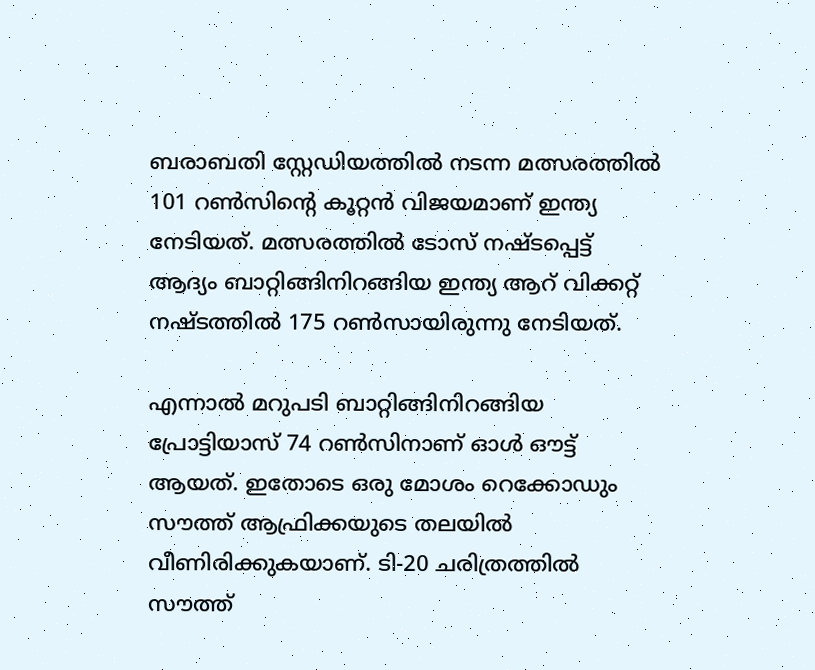ബരാബതി സ്റ്റേഡിയത്തില്‍ നടന്ന മത്സരത്തില്‍ 101 റണ്‍സിന്റെ കൂറ്റന്‍ വിജയമാണ് ഇന്ത്യ നേടിയത്. മത്സരത്തില്‍ ടോസ് നഷ്ടപ്പെട്ട് ആദ്യം ബാറ്റിങ്ങിനിറങ്ങിയ ഇന്ത്യ ആറ് വിക്കറ്റ് നഷ്ടത്തില്‍ 175 റണ്‍സായിരുന്നു നേടിയത്.

എന്നാല്‍ മറുപടി ബാറ്റിങ്ങിനിറങ്ങിയ പ്രോട്ടിയാസ് 74 റണ്‍സിനാണ് ഓള്‍ ഔട്ട് ആയത്. ഇതോടെ ഒരു മോശം റെക്കോഡും സൗത്ത് ആഫ്രിക്കയുടെ തലയില്‍ വീണിരിക്കുകയാണ്. ടി-20 ചരിത്രത്തില്‍ സൗത്ത്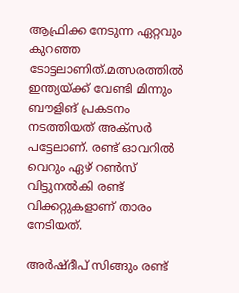ആഫ്രിക്ക നേടുന്ന ഏറ്റവും കുറഞ്ഞ ടോട്ടലാണിത്.മത്സരത്തില്‍ ഇന്ത്യയ്ക്ക് വേണ്ടി മിന്നും ബൗളിങ് പ്രകടനം നടത്തിയത് അക്‌സര്‍ പട്ടേലാണ്. രണ്ട് ഓവറില്‍ വെറും ഏഴ് റണ്‍സ് വിട്ടുനല്‍കി രണ്ട് വിക്കറ്റുകളാണ് താരം നേടിയത്.

അര്‍ഷ്ദീപ് സിങ്ങും രണ്ട്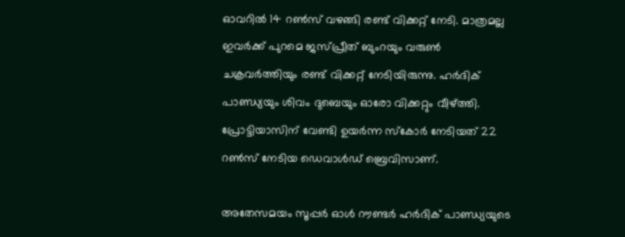ഓവറില്‍ 14 റണ്‍സ് വഴങ്ങി രണ്ട് വിക്കറ്റ് നേടി. മാത്രമല്ല ഇവര്‍ക്ക് പുറമെ ജസ്പ്രീത് ബുംറയും വരുണ്‍ ചക്രവര്‍ത്തിയും രണ്ട് വിക്കറ്റ് നേടിയിരുന്നു. ഹര്‍ദിക് പാണ്ഡ്യയും ശിവം ദുബെയും ഓരോ വിക്കറ്റും വീഴ്ത്തി. പ്രോട്ടിയാസിന് വേണ്ടി ഉയര്‍ന്ന സ്‌കോര്‍ നേടിയത് 22 റണ്‍സ് നേടിയ ഡെവാള്‍ഡ് ബ്രെവിസാണ്.

അതേസമയം സൂപ്പര്‍ ഓള്‍ റൗണ്ടര്‍ ഹര്‍ദിക് പാണ്ഡ്യയുടെ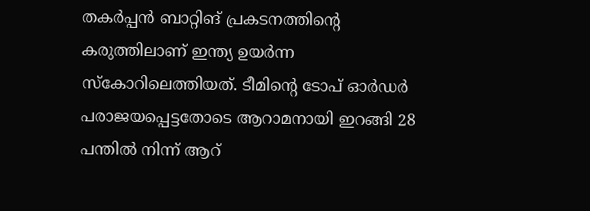തകര്‍പ്പന്‍ ബാറ്റിങ് പ്രകടനത്തിന്റെ കരുത്തിലാണ് ഇന്ത്യ ഉയര്‍ന്ന സ്‌കോറിലെത്തിയത്. ടീമിന്റെ ടോപ് ഓര്‍ഡര്‍ പരാജയപ്പെട്ടതോടെ ആറാമനായി ഇറങ്ങി 28 പന്തില്‍ നിന്ന് ആറ്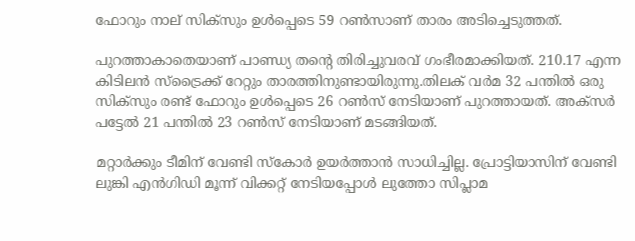ഫോറും നാല് സിക്‌സും ഉള്‍പ്പെടെ 59 റണ്‍സാണ് താരം അടിച്ചെടുത്തത്.

പുറത്താകാതെയാണ് പാണ്ഡ്യ തന്റെ തിരിച്ചുവരവ് ഗംഭീരമാക്കിയത്. 210.17 എന്ന കിടിലന്‍ സ്‌ട്രൈക്ക് റേറ്റും താരത്തിനുണ്ടായിരുന്നു.തിലക് വര്‍മ 32 പന്തില്‍ ഒരു സിക്‌സും രണ്ട് ഫോറും ഉള്‍പ്പെടെ 26 റണ്‍സ് നേടിയാണ് പുറത്തായത്. അക്‌സര്‍ പട്ടേല്‍ 21 പന്തില്‍ 23 റണ്‍സ് നേടിയാണ് മടങ്ങിയത്.

മറ്റാര്‍ക്കും ടീമിന് വേണ്ടി സ്‌കോര്‍ ഉയര്‍ത്താന്‍ സാധിച്ചില്ല. പ്രോട്ടിയാസിന് വേണ്ടി ലുങ്കി എന്‍ഗിഡി മൂന്ന് വിക്കറ്റ് നേടിയപ്പോള്‍ ലുത്തോ സിപ്ലാമ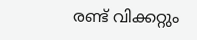രണ്ട് വിക്കറ്റും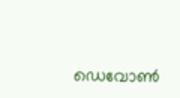ഡെവോണ്‍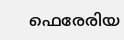ഫെരേരിയ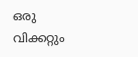ഒരു വിക്കറ്റും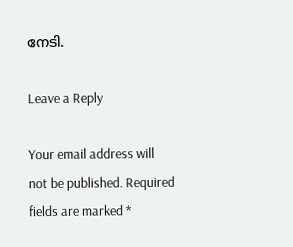നേടി.

Leave a Reply

Your email address will not be published. Required fields are marked *